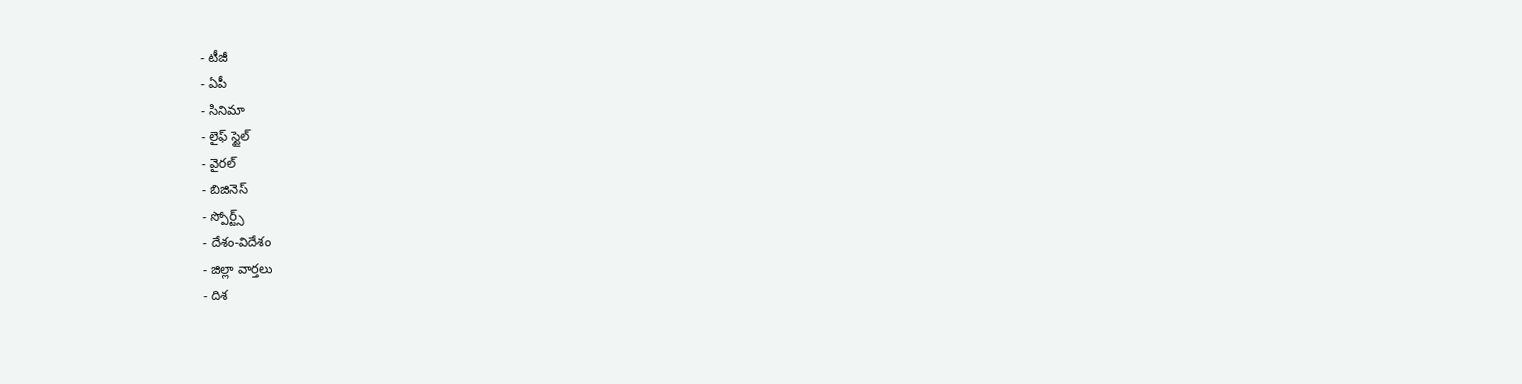- టీజీ
- ఏపీ
- సినిమా
- లైఫ్ స్టైల్
- వైరల్
- బిజినెస్
- స్పోర్ట్స్
- దేశం-విదేశం
- జిల్లా వార్తలు
- దిశ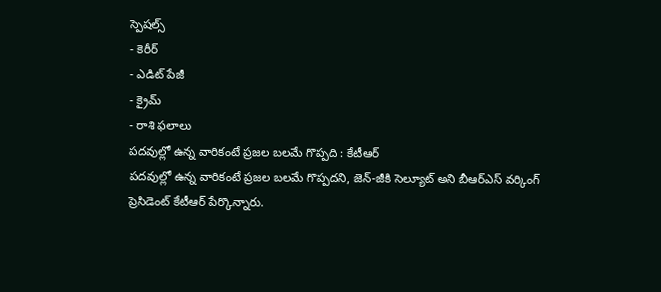స్పెషల్స్
- కెరీర్
- ఎడిట్ పేజీ
- క్రైమ్
- రాశి ఫలాలు
పదవుల్లో ఉన్న వారికంటే ప్రజల బలమే గొప్పది : కేటీఆర్
పదవుల్లో ఉన్న వారికంటే ప్రజల బలమే గొప్పదని, జెన్-జీకి సెల్యూట్ అని బీఆర్ఎస్ వర్కింగ్ ప్రెసిడెంట్ కేటీఆర్ పేర్కొన్నారు.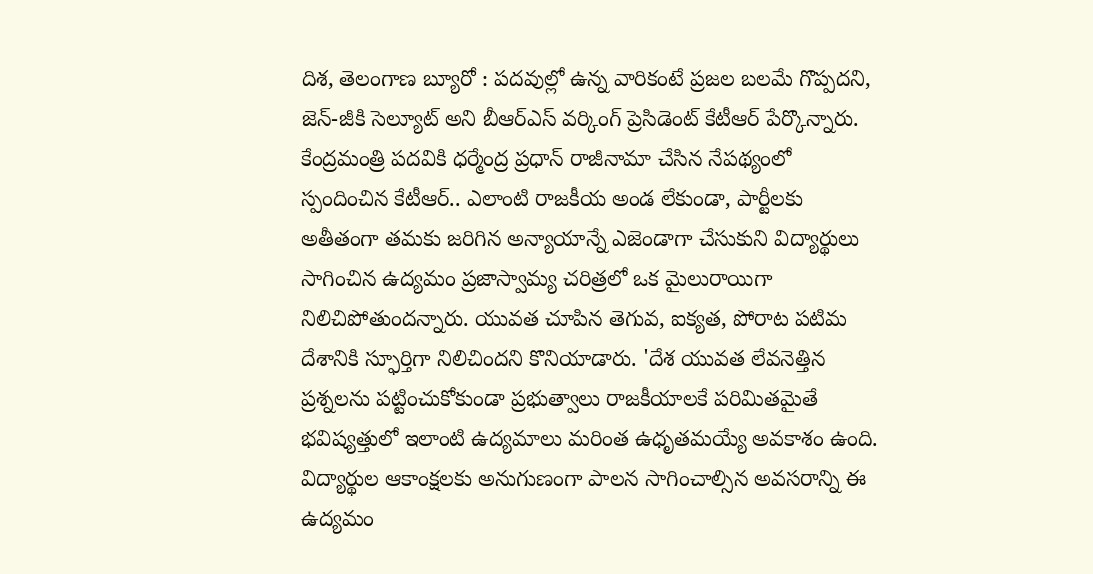దిశ, తెలంగాణ బ్యూరో : పదవుల్లో ఉన్న వారికంటే ప్రజల బలమే గొప్పదని, జెన్-జీకి సెల్యూట్ అని బీఆర్ఎస్ వర్కింగ్ ప్రెసిడెంట్ కేటీఆర్ పేర్కొన్నారు. కేంద్రమంత్రి పదవికి ధర్మేంద్ర ప్రధాన్ రాజీనామా చేసిన నేపథ్యంలో స్పందించిన కేటీఆర్.. ఎలాంటి రాజకీయ అండ లేకుండా, పార్టీలకు అతీతంగా తమకు జరిగిన అన్యాయాన్నే ఎజెండాగా చేసుకుని విద్యార్థులు సాగించిన ఉద్యమం ప్రజాస్వామ్య చరిత్రలో ఒక మైలురాయిగా నిలిచిపోతుందన్నారు. యువత చూపిన తెగువ, ఐక్యత, పోరాట పటిమ దేశానికి స్ఫూర్తిగా నిలిచిందని కొనియాడారు. 'దేశ యువత లేవనెత్తిన ప్రశ్నలను పట్టించుకోకుండా ప్రభుత్వాలు రాజకీయాలకే పరిమితమైతే భవిష్యత్తులో ఇలాంటి ఉద్యమాలు మరింత ఉధృతమయ్యే అవకాశం ఉంది. విద్యార్థుల ఆకాంక్షలకు అనుగుణంగా పాలన సాగించాల్సిన అవసరాన్ని ఈ ఉద్యమం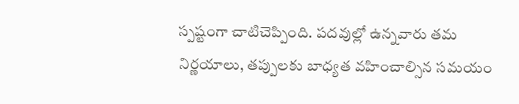స్పష్టంగా చాటిచెప్పింది. పదవుల్లో ఉన్నవారు తమ నిర్ణయాలు, తప్పులకు బాధ్యత వహించాల్సిన సమయం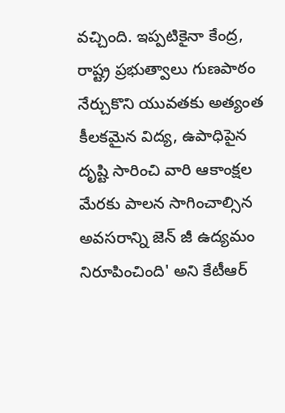వచ్చింది. ఇప్పటికైనా కేంద్ర, రాష్ట్ర ప్రభుత్వాలు గుణపాఠం నేర్చుకొని యువతకు అత్యంత కీలకమైన విద్య, ఉపాధిపైన దృష్టి సారించి వారి ఆకాంక్షల మేరకు పాలన సాగించాల్సిన అవసరాన్ని జెన్ జీ ఉద్యమం నిరూపించింది' అని కేటీఆర్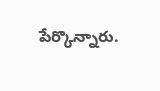పేర్కొన్నారు.